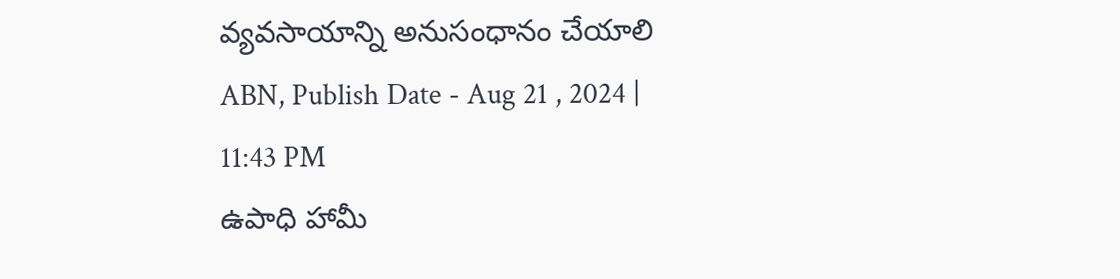వ్యవసాయాన్ని అనుసంధానం చేయాలి
ABN, Publish Date - Aug 21 , 2024 | 11:43 PM
ఉపాధి హామీ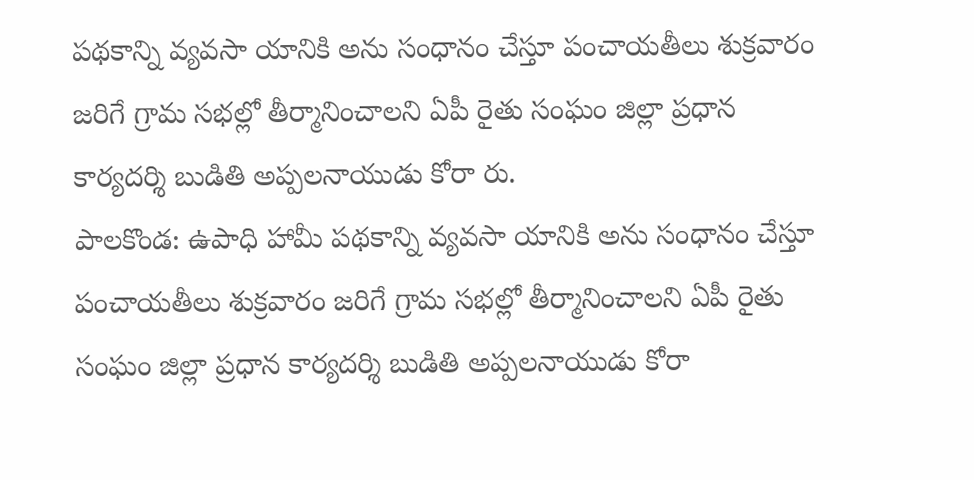పథకాన్ని వ్యవసా యానికి అను సంధానం చేస్తూ పంచాయతీలు శుక్రవారం జరిగే గ్రామ సభల్లో తీర్మానించాలని ఏపీ రైతు సంఘం జిల్లా ప్రధాన కార్యదర్శి బుడితి అప్పలనాయుడు కోరా రు.
పాలకొండ: ఉపాధి హామీ పథకాన్ని వ్యవసా యానికి అను సంధానం చేస్తూ పంచాయతీలు శుక్రవారం జరిగే గ్రామ సభల్లో తీర్మానించాలని ఏపీ రైతు సంఘం జిల్లా ప్రధాన కార్యదర్శి బుడితి అప్పలనాయుడు కోరా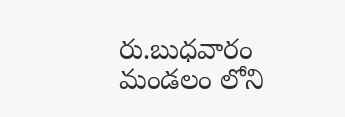రు.బుధవారం మండలం లోని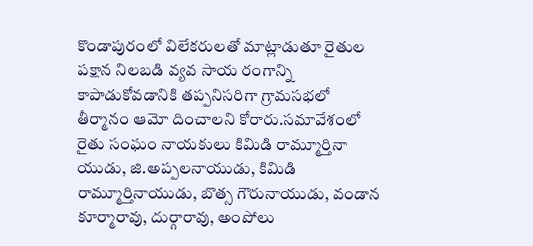కొండాపురంలో విలేకరులతో మాట్లాడుతూ రైతుల పక్షాన నిలబడి వ్యవ సాయ రంగాన్ని కాపాడుకోవడానికి తప్పనిసరిగా గ్రామసభలో తీర్మానం ఆమో దించాలని కోరారు.సమావేశంలో రైతు సంఘం నాయకులు కిమిడి రామ్మూర్తినా యుడు, జి.అప్పలనాయుడు, కిమిడి రామ్మూర్తినాయుడు, బొత్స గౌరునాయుడు, వండాన కూర్మారావు, దుర్గారావు, అంపోలు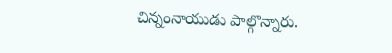చిన్నంనాయుడు పాల్గొన్నారు.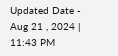Updated Date - Aug 21 , 2024 | 11:43 PM